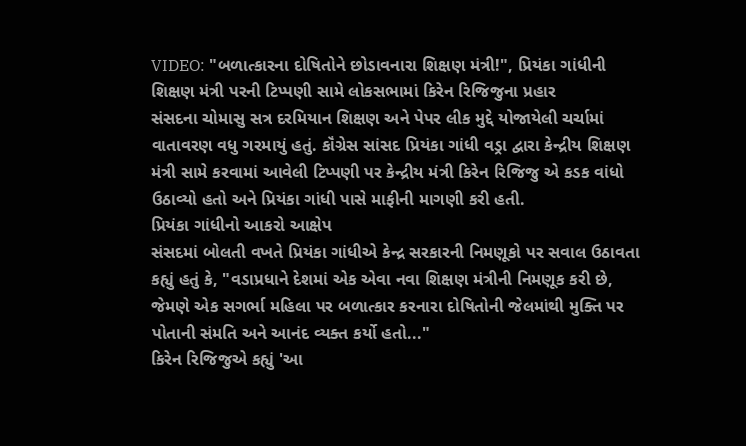VIDEO: "બળાત્કારના દોષિતોને છોડાવનારા શિક્ષણ મંત્રી!", પ્રિયંકા ગાંધીની શિક્ષણ મંત્રી પરની ટિપ્પણી સામે લોકસભામાં કિરેન રિજિજુના પ્રહાર
સંસદના ચોમાસુ સત્ર દરમિયાન શિક્ષણ અને પેપર લીક મુદ્દે યોજાયેલી ચર્ચામાં વાતાવરણ વધુ ગરમાયું હતું. કૉંગ્રેસ સાંસદ પ્રિયંકા ગાંધી વડ્રા દ્વારા કેન્દ્રીય શિક્ષણ મંત્રી સામે કરવામાં આવેલી ટિપ્પણી પર કેન્દ્રીય મંત્રી કિરેન રિજિજુ એ કડક વાંધો ઉઠાવ્યો હતો અને પ્રિયંકા ગાંધી પાસે માફીની માગણી કરી હતી.
પ્રિયંકા ગાંધીનો આકરો આક્ષેપ
સંસદમાં બોલતી વખતે પ્રિયંકા ગાંધીએ કેન્દ્ર સરકારની નિમણૂકો પર સવાલ ઉઠાવતા કહ્યું હતું કે, "વડાપ્રધાને દેશમાં એક એવા નવા શિક્ષણ મંત્રીની નિમણૂક કરી છે, જેમણે એક સગર્ભા મહિલા પર બળાત્કાર કરનારા દોષિતોની જેલમાંથી મુક્તિ પર પોતાની સંમતિ અને આનંદ વ્યક્ત કર્યો હતો..."
કિરેન રિજિજુએ કહ્યું 'આ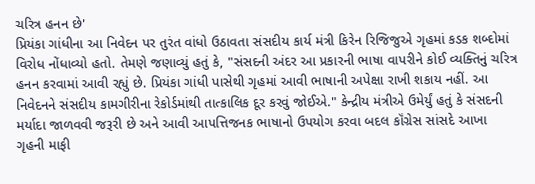ચરિત્ર હનન છે'
પ્રિયંકા ગાંધીના આ નિવેદન પર તુરંત વાંધો ઉઠાવતા સંસદીય કાર્ય મંત્રી કિરેન રિજિજુએ ગૃહમાં કડક શબ્દોમાં વિરોધ નોંધાવ્યો હતો. તેમણે જણાવ્યું હતું કે, "સંસદની અંદર આ પ્રકારની ભાષા વાપરીને કોઈ વ્યક્તિનું ચરિત્ર હનન કરવામાં આવી રહ્યું છે. પ્રિયંકા ગાંધી પાસેથી ગૃહમાં આવી ભાષાની અપેક્ષા રાખી શકાય નહીં. આ નિવેદનને સંસદીય કામગીરીના રેકોર્ડમાંથી તાત્કાલિક દૂર કરવું જોઈએ." કેન્દ્રીય મંત્રીએ ઉમેર્યું હતું કે સંસદની મર્યાદા જાળવવી જરૂરી છે અને આવી આપત્તિજનક ભાષાનો ઉપયોગ કરવા બદલ કૉંગ્રેસ સાંસદે આખા ગૃહની માફી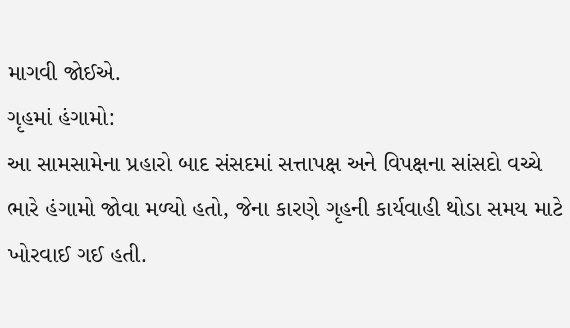માગવી જોઈએ.
ગૃહમાં હંગામો:
આ સામસામેના પ્રહારો બાદ સંસદમાં સત્તાપક્ષ અને વિપક્ષના સાંસદો વચ્ચે ભારે હંગામો જોવા મળ્યો હતો, જેના કારણે ગૃહની કાર્યવાહી થોડા સમય માટે ખોરવાઈ ગઈ હતી.